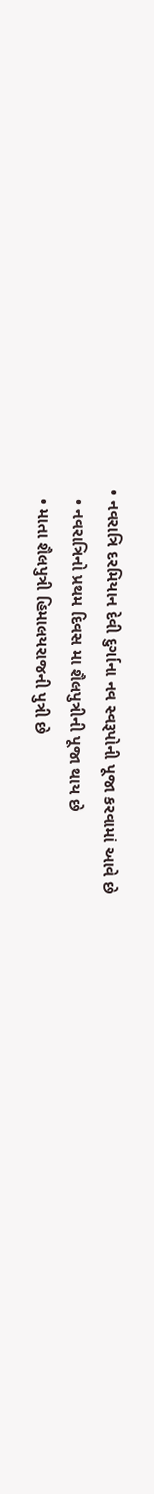• નવરાત્રિ દરમિયાન દેવી દુર્ગાના નવ સ્વરૂપોની પૂજા કરવામાં આવે છે
  • નવરાત્રિનો પ્રથમ દિવસ મા શૈલપુત્રીની પૂજા થાય છે
  • માતા શૈલપુત્રી હિમાલયરાજની પુત્રી છે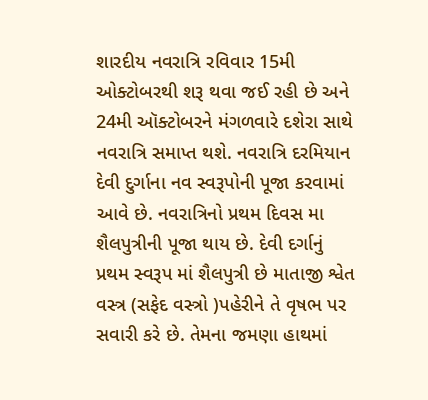શારદીય નવરાત્રિ રવિવાર 15મી ઓક્ટોબરથી શરૂ થવા જઈ રહી છે અને 24મી ઑક્ટોબરને મંગળવારે દશેરા સાથે નવરાત્રિ સમાપ્ત થશે. નવરાત્રિ દરમિયાન દેવી દુર્ગાના નવ સ્વરૂપોની પૂજા કરવામાં આવે છે. નવરાત્રિનો પ્રથમ દિવસ મા શૈલપુત્રીની પૂજા થાય છે. દેવી દર્ગાનું પ્રથમ સ્વરૂપ માં શૈલપુત્રી છે માતાજી શ્વેત વસ્ત્ર (સફેદ વસ્ત્રો )પહેરીને તે વૃષભ પર સવારી કરે છે. તેમના જમણા હાથમાં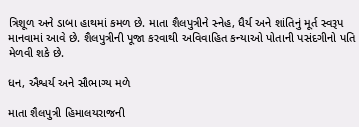ત્રિશૂળ અને ડાબા હાથમાં કમળ છે. માતા શૈલપુત્રીને સ્નેહ, ધૈર્ય અને શાંતિનું મૂર્ત સ્વરૂપ માનવામાં આવે છે. શૈલપુત્રીની પૂજા કરવાથી અવિવાહિત કન્યાઓ પોતાની પસંદગીનો પતિ મેળવી શકે છે.

ધન, ઐશ્વર્ય અને સૌભાગ્ય મળે

માતા શૈલપુત્રી હિમાલયરાજની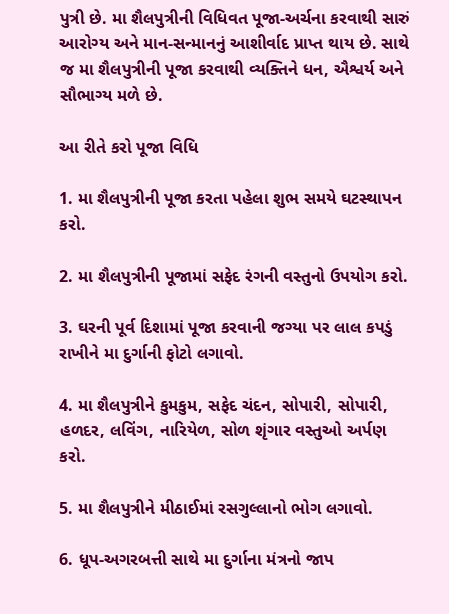પુત્રી છે. મા શૈલપુત્રીની વિધિવત પૂજા-અર્ચના કરવાથી સારું આરોગ્ય અને માન-સન્માનનું આશીર્વાદ પ્રાપ્ત થાય છે. સાથે જ મા શૈલપુત્રીની પૂજા કરવાથી વ્યક્તિને ધન, ઐશ્વર્ય અને સૌભાગ્ય મળે છે.

આ રીતે કરો પૂજા વિધિ

1. મા શૈલપુત્રીની પૂજા કરતા પહેલા શુભ સમયે ઘટસ્થાપન કરો.

2. મા શૈલપુત્રીની પૂજામાં સફેદ રંગની વસ્તુનો ઉપયોગ કરો.

3. ઘરની પૂર્વ દિશામાં પૂજા કરવાની જગ્યા પર લાલ કપડું રાખીને મા દુર્ગાની ફોટો લગાવો.

4. મા શૈલપુત્રીને કુમકુમ, સફેદ ચંદન, સોપારી, સોપારી, હળદર, લવિંગ, નારિયેળ, સોળ શૃંગાર વસ્તુઓ અર્પણ કરો.

5. મા શૈલપુત્રીને મીઠાઈમાં રસગુલ્લાનો ભોગ લગાવો.

6. ધૂપ-અગરબત્તી સાથે મા દુર્ગાના મંત્રનો જાપ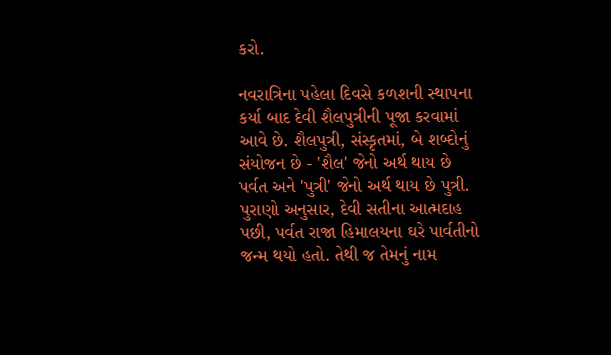કરો.

નવરાત્રિના પહેલા દિવસે કળશની સ્થાપના કર્યા બાદ દેવી શૈલપુત્રીની પૂજા કરવામાં આવે છે. શૈલપુત્રી, સંસ્કૃતમાં, બે શબ્દોનું સંયોજન છે - 'શૈલ' જેનો અર્થ થાય છે પર્વત અને 'પુત્રી' જેનો અર્થ થાય છે પુત્રી. પુરાણો અનુસાર, દેવી સતીના આત્મદાહ પછી, પર્વત રાજા હિમાલયના ઘરે પાર્વતીનો જન્મ થયો હતો. તેથી જ તેમનું નામ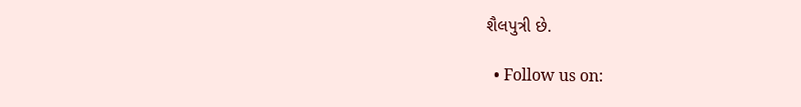શૈલપુત્રી છે.

  • Follow us on: